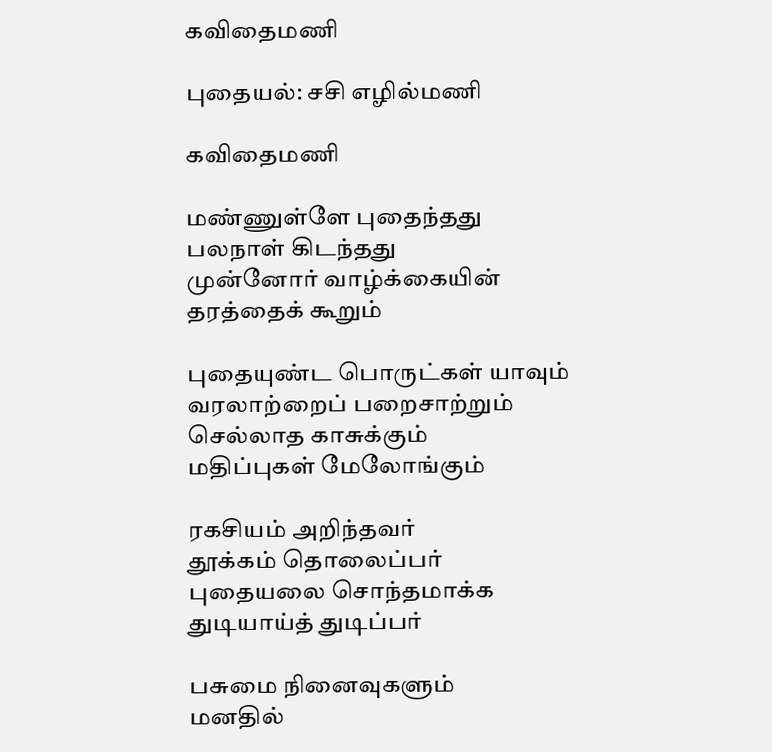கவிதைமணி

புதையல்: சசி எழில்மணி

கவிதைமணி

மண்ணுள்ளே புதைந்தது
பலநாள் கிடந்தது
முன்னோர் வாழ்க்கையின்
தரத்தைக் கூறும்

புதையுண்ட பொருட்கள் யாவும்
வரலாற்றைப் பறைசாற்றும்
செல்லாத காசுக்கும்
மதிப்புகள் மேலோங்கும்

ரகசியம் அறிந்தவர்
தூக்கம் தொலைப்பர்
புதையலை சொந்தமாக்க
துடியாய்த் துடிப்பர்

பசுமை நினைவுகளும்
மனதில்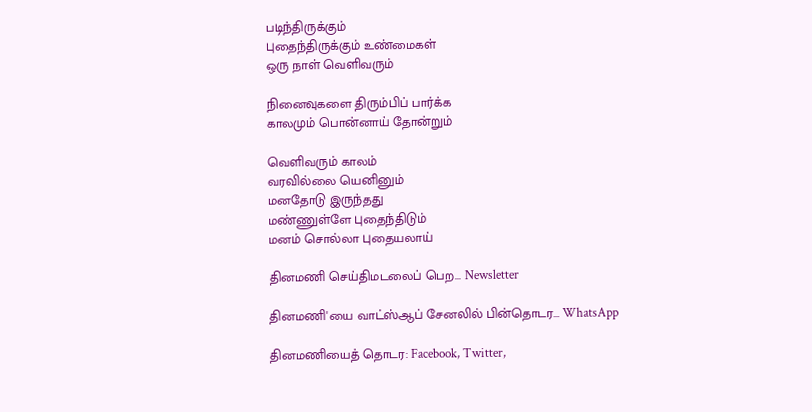படிந்திருக்கும்
புதைந்திருக்கும் உண்மைகள்
ஒரு நாள் வெளிவரும்

நினைவுகளை திரும்பிப் பார்க்க
காலமும் பொன்னாய் தோன்றும்

வெளிவரும் காலம்
வரவில்லை யெனினும்
மனதோடு இருந்தது
மண்ணுள்ளே புதைந்திடும்
மனம் சொல்லா புதையலாய்

தினமணி செய்திமடலைப் பெற... Newsletter

தினமணி'யை வாட்ஸ்ஆப் சேனலில் பின்தொடர... WhatsApp

தினமணியைத் தொடர: Facebook, Twitter,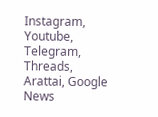Instagram, Youtube, Telegram, Threads, Arattai, Google News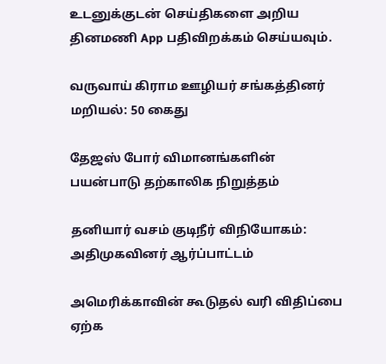உடனுக்குடன் செய்திகளை அறிய தினமணி App பதிவிறக்கம் செய்யவும்.

வருவாய் கிராம ஊழியர் சங்கத்தினர் மறியல்: 50 கைது

தேஜஸ் போர் விமானங்களின் பயன்பாடு தற்காலிக நிறுத்தம்

தனியார் வசம் குடிநீர் விநியோகம்: அதிமுகவினர் ஆர்ப்பாட்டம்

அமெரிக்காவின் கூடுதல் வரி விதிப்பை ஏற்க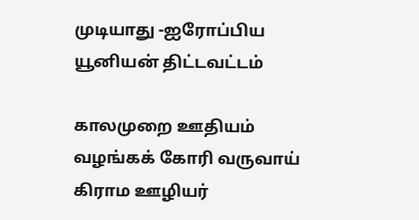முடியாது -ஐரோப்பிய யூனியன் திட்டவட்டம்

காலமுறை ஊதியம் வழங்கக் கோரி வருவாய் கிராம ஊழியர்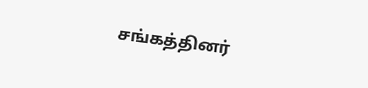சங்கத்தினர்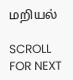மறியல்

SCROLL FOR NEXT